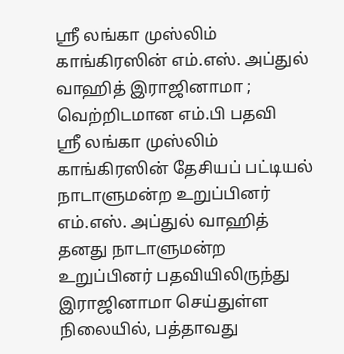ஸ்ரீ லங்கா முஸ்லிம் காங்கிரஸின் எம்.எஸ். அப்துல் வாஹித் இராஜினாமா ; வெற்றிடமான எம்.பி பதவி
ஸ்ரீ லங்கா முஸ்லிம் காங்கிரஸின் தேசியப் பட்டியல் நாடாளுமன்ற உறுப்பினர் எம்.எஸ். அப்துல் வாஹித் தனது நாடாளுமன்ற உறுப்பினர் பதவியிலிருந்து இராஜினாமா செய்துள்ள நிலையில், பத்தாவது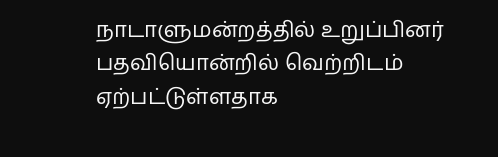நாடாளுமன்றத்தில் உறுப்பினர் பதவியொன்றில் வெற்றிடம் ஏற்பட்டுள்ளதாக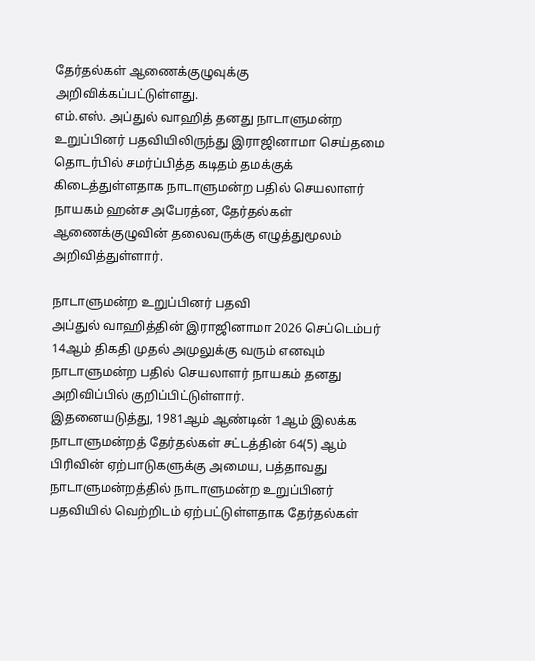தேர்தல்கள் ஆணைக்குழுவுக்கு அறிவிக்கப்பட்டுள்ளது.
எம்.எஸ். அப்துல் வாஹித் தனது நாடாளுமன்ற உறுப்பினர் பதவியிலிருந்து இராஜினாமா செய்தமை தொடர்பில் சமர்ப்பித்த கடிதம் தமக்குக் கிடைத்துள்ளதாக நாடாளுமன்ற பதில் செயலாளர் நாயகம் ஹன்ச அபேரத்ன, தேர்தல்கள் ஆணைக்குழுவின் தலைவருக்கு எழுத்துமூலம் அறிவித்துள்ளார்.

நாடாளுமன்ற உறுப்பினர் பதவி
அப்துல் வாஹித்தின் இராஜினாமா 2026 செப்டெம்பர் 14ஆம் திகதி முதல் அமுலுக்கு வரும் எனவும் நாடாளுமன்ற பதில் செயலாளர் நாயகம் தனது அறிவிப்பில் குறிப்பிட்டுள்ளார்.
இதனையடுத்து, 1981ஆம் ஆண்டின் 1ஆம் இலக்க நாடாளுமன்றத் தேர்தல்கள் சட்டத்தின் 64(5) ஆம் பிரிவின் ஏற்பாடுகளுக்கு அமைய, பத்தாவது நாடாளுமன்றத்தில் நாடாளுமன்ற உறுப்பினர் பதவியில் வெற்றிடம் ஏற்பட்டுள்ளதாக தேர்தல்கள்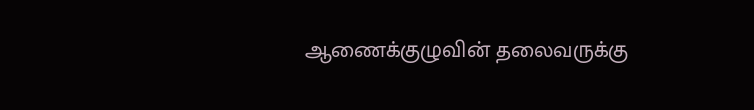ஆணைக்குழுவின் தலைவருக்கு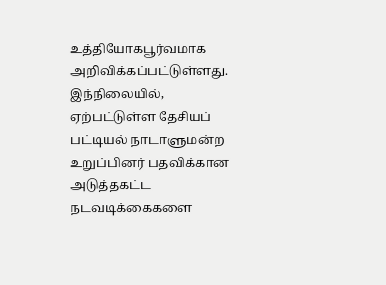உத்தியோகபூர்வமாக அறிவிக்கப்பட்டுள்ளது.
இந்நிலையில், ஏற்பட்டுள்ள தேசியப் பட்டியல் நாடாளுமன்ற உறுப்பினர் பதவிக்கான அடுத்தகட்ட நடவடிக்கைகளை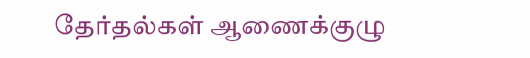தேர்தல்கள் ஆணைக்குழு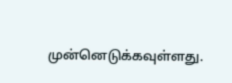முன்னெடுக்கவுள்ளது.